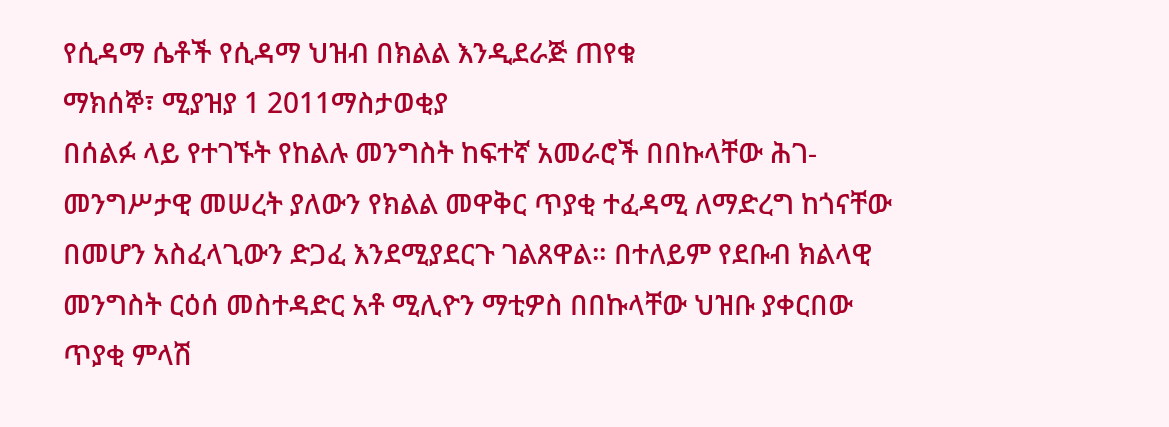የሲዳማ ሴቶች የሲዳማ ህዝብ በክልል እንዲደራጅ ጠየቁ
ማክሰኞ፣ ሚያዝያ 1 2011ማስታወቂያ
በሰልፉ ላይ የተገኙት የከልሉ መንግስት ከፍተኛ አመራሮች በበኩላቸው ሕገ-መንግሥታዊ መሠረት ያለውን የክልል መዋቅር ጥያቂ ተፈዳሚ ለማድረግ ከጎናቸው በመሆን አስፈላጊውን ድጋፈ እንደሚያደርጉ ገልጸዋል። በተለይም የደቡብ ክልላዊ መንግስት ርዕሰ መስተዳድር አቶ ሚሊዮን ማቲዎስ በበኩላቸው ህዝቡ ያቀርበው ጥያቂ ምላሽ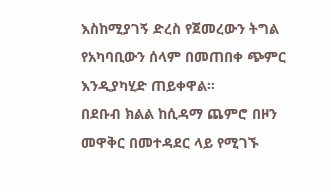እስከሚያገኝ ድረስ የጀመረውን ትግል የአካባቢውን ሰላም በመጠበቀ ጭምር እንዲያካሂድ ጠይቀዋል።
በደቡብ ክልል ከሲዳማ ጨምሮ በዞን መዋቅር በመተዳደር ላይ የሚገኙ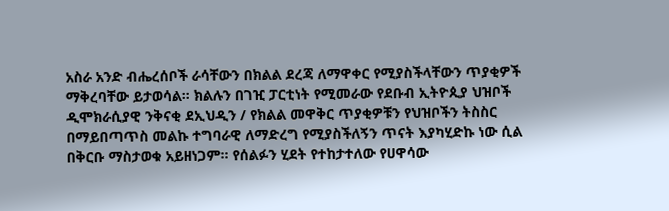አስራ አንድ ብሔረሰቦች ራሳቸውን በክልል ደረጃ ለማዋቀር የሚያስችላቸውን ጥያቂዎች ማቅረባቸው ይታወሳል። ክልሉን በገዢ ፓርቲነት የሚመራው የደቡብ ኢትዮጲያ ህዝቦች ዲሞክራሲያዊ ንቅናቂ ደኢህዲን / የክልል መዋቅር ጥያቂዎቹን የህዝቦችን ትስስር በማይበጣጥስ መልኩ ተግባራዊ ለማድረግ የሚያስችለኝን ጥናት እያካሂድኩ ነው ሲል በቅርቡ ማስታወቁ አይዘነጋም። የሰልፉን ሂደት የተከታተለው የሀዋሳው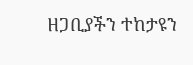ዘጋቢያችን ተከታዩን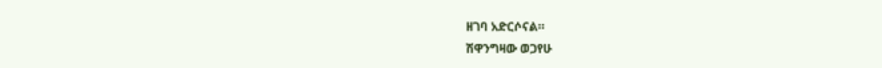ዘገባ አድርሶናል።
ሽዋንግዛው ወጋየሁ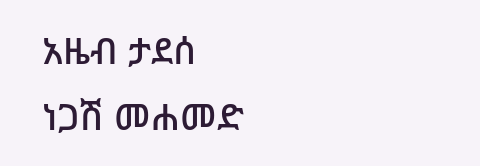አዜብ ታደሰ
ነጋሽ መሐመድ